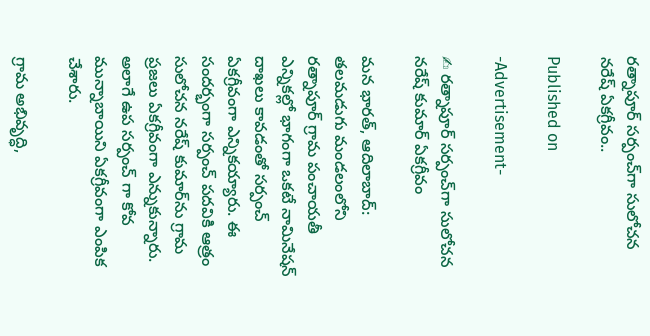రత్నాపూర్ సర్పంచ్‌గా సులోచన నరేష్ ఏకగ్రీవం..

Published on

-Advertisement-

✍ రత్నాపూర్ సర్పంచ్‌గా సులోచన నరేష్ కుమార్ ఏకగ్రీవం

మన భారత్, ఆదిలాబాద్: తలమడుగు మండలంలోని రత్నాపూర్ గ్రామ పంచాయతీ ఎన్నికల్లో భాగంగా ఒకటే నామినేషన్ దాఖలు కావడంతో సర్పంచ్ ఏకగ్రీవంగా ఎన్నికయ్యారు. ఈ సందర్భంగా సర్పంచ్ పదవికి ఆత్రం సులోచన నరేష్ కుమార్‌ను గ్రామ ప్రజలు ఏకగ్రీవంగా ఎన్నుకున్నారు. అలాగే ఉప సర్పంచ్‌ గా కోవ మున్నాబాయిని ఏకగ్రీవంగా ఎంపిక చేశారు.

గ్రామ అభివృద్ధి,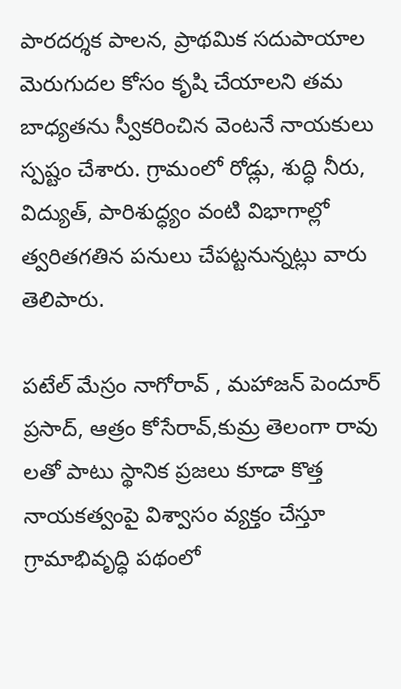పారదర్శక పాలన, ప్రాథమిక సదుపాయాల మెరుగుదల కోసం కృషి చేయాలని తమ బాధ్యతను స్వీకరించిన వెంటనే నాయకులు స్పష్టం చేశారు. గ్రామంలో రోడ్లు, శుద్ధి నీరు, విద్యుత్, పారిశుద్ధ్యం వంటి విభాగాల్లో త్వరితగతిన పనులు చేపట్టనున్నట్లు వారు తెలిపారు.

పటేల్ మేస్రం నాగోరావ్ , మహాజన్ పెందూర్ ప్రసాద్, ఆత్రం కోసేరావ్,కుమ్ర తెలంగా రావు లతో పాటు స్థానిక ప్రజలు కూడా కొత్త నాయకత్వంపై విశ్వాసం వ్యక్తం చేస్తూ గ్రామాభివృద్ధి పథంలో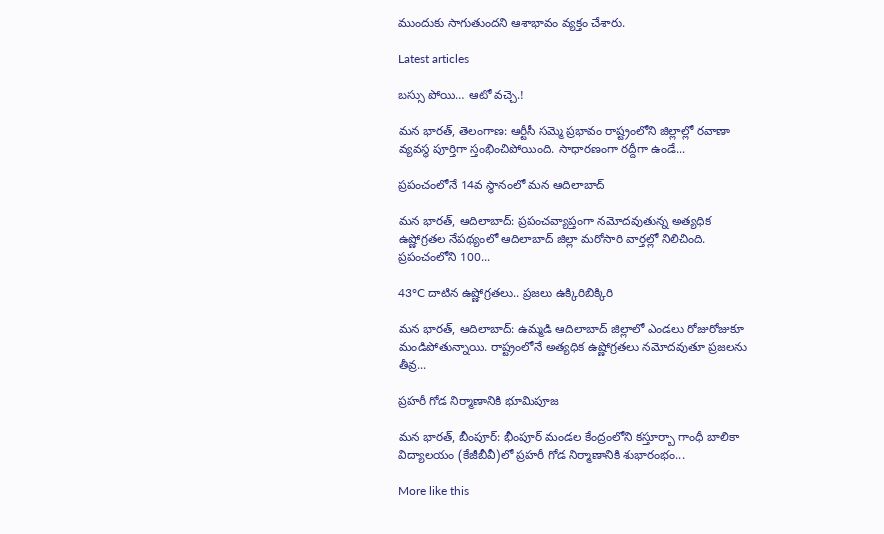ముందుకు సాగుతుందని ఆశాభావం వ్యక్తం చేశారు.

Latest articles

బస్సు పోయి… ఆటో వచ్చె.!

మన భారత్, తెలంగాణ: ఆర్టీసీ సమ్మె ప్రభావం రాష్ట్రంలోని జిల్లాల్లో రవాణా వ్యవస్థ పూర్తిగా స్తంభించిపోయింది. సాధారణంగా రద్దీగా ఉండే...

ప్రపంచంలోనే 14వ స్థానంలో మన ఆదిలాబాద్

మన భారత్, ఆదిలాబాద్: ప్రపంచవ్యాప్తంగా నమోదవుతున్న అత్యధిక ఉష్ణోగ్రతల నేపథ్యంలో ఆదిలాబాద్ జిల్లా మరోసారి వార్తల్లో నిలిచింది. ప్రపంచంలోని 100...

43°C దాటిన ఉష్ణోగ్రతలు.. ప్రజలు ఉక్కిరిబిక్కిరి

మన భారత్, ఆదిలాబాద్: ఉమ్మడి ఆదిలాబాద్ జిల్లాలో ఎండలు రోజురోజుకూ మండిపోతున్నాయి. రాష్ట్రంలోనే అత్యధిక ఉష్ణోగ్రతలు నమోదవుతూ ప్రజలను తీవ్ర...

ప్రహరీ గోడ నిర్మాణానికి భూమిపూజ

మన భారత్, బీంపూర్: భీంపూర్ మండల కేంద్రంలోని కస్తూర్బా గాంధీ బాలికా విద్యాలయం (కేజీబీవీ)లో ప్రహరీ గోడ నిర్మాణానికి శుభారంభం...

More like this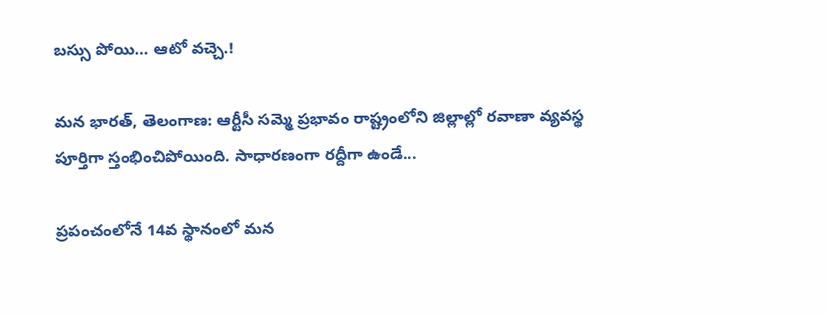బస్సు పోయి… ఆటో వచ్చె.!

మన భారత్, తెలంగాణ: ఆర్టీసీ సమ్మె ప్రభావం రాష్ట్రంలోని జిల్లాల్లో రవాణా వ్యవస్థ పూర్తిగా స్తంభించిపోయింది. సాధారణంగా రద్దీగా ఉండే...

ప్రపంచంలోనే 14వ స్థానంలో మన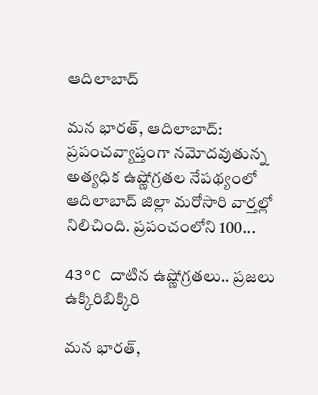ఆదిలాబాద్

మన భారత్, ఆదిలాబాద్: ప్రపంచవ్యాప్తంగా నమోదవుతున్న అత్యధిక ఉష్ణోగ్రతల నేపథ్యంలో ఆదిలాబాద్ జిల్లా మరోసారి వార్తల్లో నిలిచింది. ప్రపంచంలోని 100...

43°C దాటిన ఉష్ణోగ్రతలు.. ప్రజలు ఉక్కిరిబిక్కిరి

మన భారత్,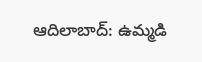ఆదిలాబాద్: ఉమ్మడి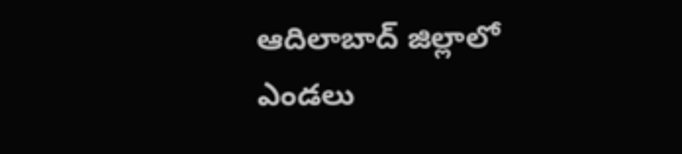ఆదిలాబాద్ జిల్లాలో ఎండలు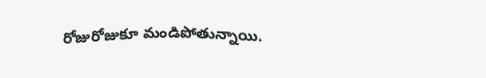రోజురోజుకూ మండిపోతున్నాయి.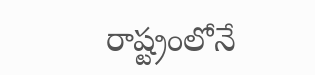రాష్ట్రంలోనే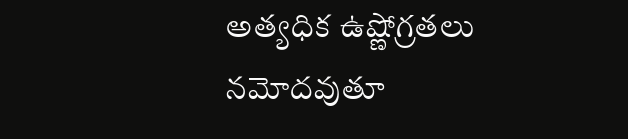అత్యధిక ఉష్ణోగ్రతలు నమోదవుతూ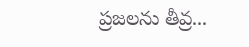ప్రజలను తీవ్ర...